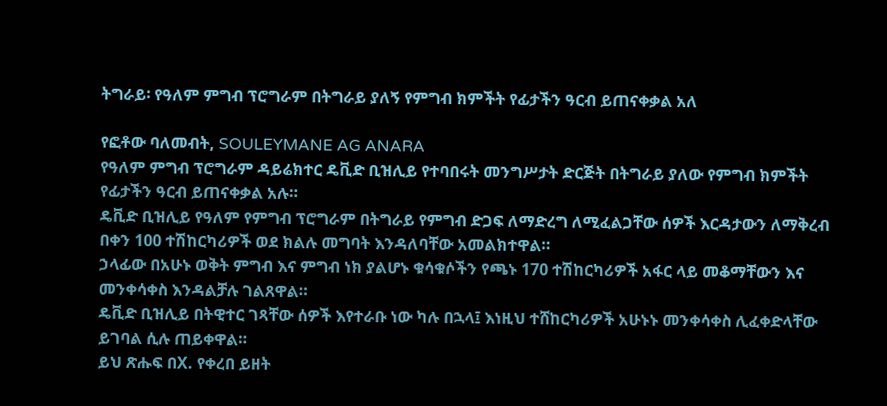ትግራይ፡ የዓለም ምግብ ፕሮግራም በትግራይ ያለኝ የምግብ ክምችት የፊታችን ዓርብ ይጠናቀቃል አለ

የፎቶው ባለመብት, SOULEYMANE AG ANARA
የዓለም ምግብ ፕሮግራም ዳይሬክተር ዴቪድ ቢዝሊይ የተባበሩት መንግሥታት ድርጅት በትግራይ ያለው የምግብ ክምችት የፊታችን ዓርብ ይጠናቀቃል አሉ።
ዴቪድ ቢዝሊይ የዓለም የምግብ ፕሮግራም በትግራይ የምግብ ድጋፍ ለማድረግ ለሚፈልጋቸው ሰዎች እርዳታውን ለማቅረብ በቀን 100 ተሽከርካሪዎች ወደ ክልሉ መግባት እንዳለባቸው አመልክተዋል።
ኃላፊው በአሁኑ ወቅት ምግብ እና ምግብ ነክ ያልሆኑ ቁሳቁሶችን የጫኑ 170 ተሽከርካሪዎች አፋር ላይ መቆማቸውን እና መንቀሳቀስ እንዳልቻሉ ገልጸዋል።
ዴቪድ ቢዝሊይ በትዊተር ገጻቸው ሰዎች እየተራቡ ነው ካሉ በኋላ፤ እነዚህ ተሸከርካሪዎች አሁኑኑ መንቀሳቀስ ሊፈቀድላቸው ይገባል ሲሉ ጠይቀዋል።
ይህ ጽሑፍ በX. የቀረበ ይዘት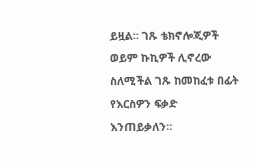ይዟል። ገጹ ቴክኖሎጂዎች ወይም ኩኪዎች ሊኖረው ስለሚችል ገጹ ከመከፈቱ በፊት የእርስዎን ፍቃድ እንጠይቃለን።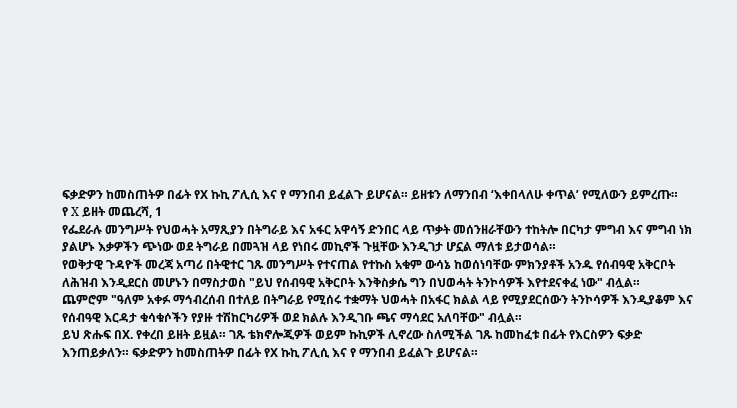ፍቃድዎን ከመስጠትዎ በፊት የX ኩኪ ፖሊሲ እና የ ማንበብ ይፈልጉ ይሆናል። ይዘቱን ለማንበብ ‘እቀበላለሁ ቀጥል’ የሚለውን ይምረጡ።
የ X ይዘት መጨረሻ, 1
የፌደራሉ መንግሥት የህወሓት አማጺያን በትግራይ እና አፋር አዋሳኝ ድንበር ላይ ጥቃት መሰንዘራቸውን ተከትሎ በርካታ ምግብ እና ምግብ ነክ ያልሆኑ እቃዎችን ጭነው ወደ ትግራይ በመጓዝ ላይ የነበሩ መኪኖች ጉዟቸው እንዲገታ ሆኗል ማለቱ ይታወሳል።
የወቅታዊ ጉዳዮች መረጃ አጣሪ በትዊተር ገጹ መንግሥት የተናጠል የተኩስ አቁም ውሳኔ ከወሰነባቸው ምክንያቶች አንዱ የሰብዓዊ አቅርቦት ለሕዝብ እንዲደርስ መሆኑን በማስታወስ "ይህ የሰብዓዊ አቅርቦት እንቅስቃሴ ግን በህወሓት ትንኮሳዎች እየተደናቀፈ ነው" ብሏል።
ጨምሮም "ዓለም አቀፉ ማኅብረሰብ በተለይ በትግራይ የሚሰሩ ተቋማት ህወሓት በአፋር ክልል ላይ የሚያደርሰውን ትንኮሳዎች እንዲያቆም እና የሰብዓዊ እርዳታ ቁሳቁሶችን የያዙ ተሽከርካሪዎች ወደ ክልሉ እንዲገቡ ጫና ማሳደር አለባቸው" ብሏል።
ይህ ጽሑፍ በX. የቀረበ ይዘት ይዟል። ገጹ ቴክኖሎጂዎች ወይም ኩኪዎች ሊኖረው ስለሚችል ገጹ ከመከፈቱ በፊት የእርስዎን ፍቃድ እንጠይቃለን። ፍቃድዎን ከመስጠትዎ በፊት የX ኩኪ ፖሊሲ እና የ ማንበብ ይፈልጉ ይሆናል።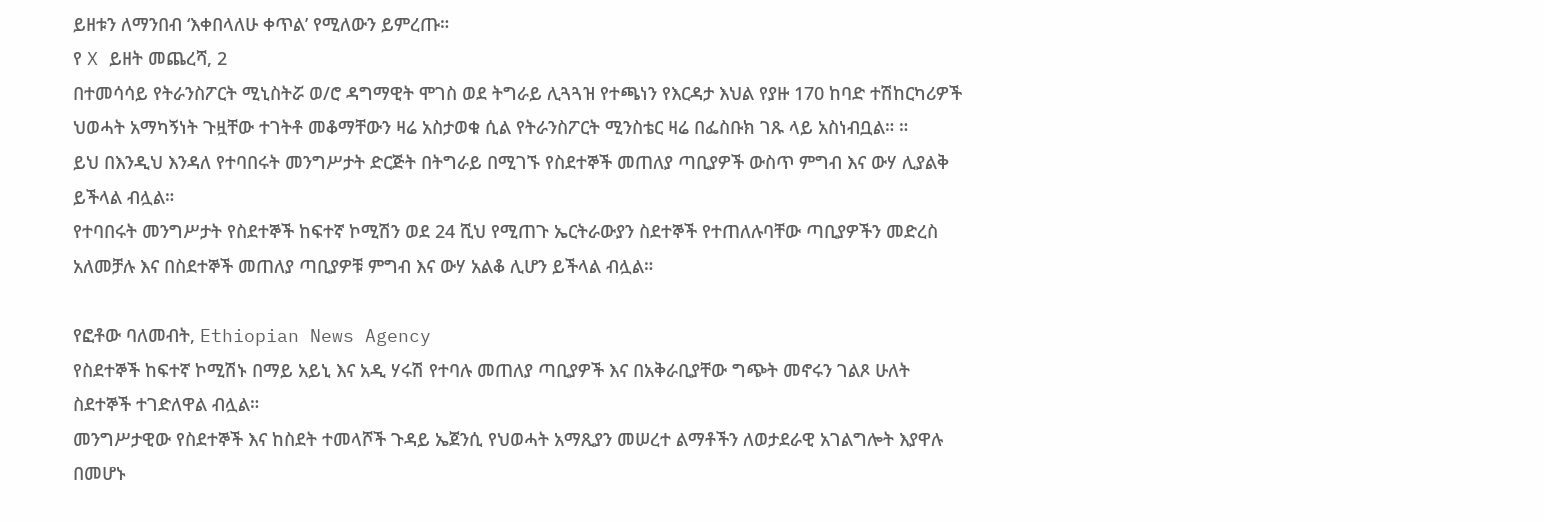ይዘቱን ለማንበብ ‘እቀበላለሁ ቀጥል’ የሚለውን ይምረጡ።
የ X ይዘት መጨረሻ, 2
በተመሳሳይ የትራንስፖርት ሚኒስትሯ ወ/ሮ ዳግማዊት ሞገስ ወደ ትግራይ ሊጓጓዝ የተጫነን የእርዳታ እህል የያዙ 170 ከባድ ተሽከርካሪዎች ህወሓት አማካኝነት ጉዟቸው ተገትቶ መቆማቸውን ዛሬ አስታወቁ ሲል የትራንስፖርት ሚንስቴር ዛሬ በፌስቡክ ገጹ ላይ አስነብቧል። ።
ይህ በእንዲህ እንዳለ የተባበሩት መንግሥታት ድርጅት በትግራይ በሚገኙ የስደተኞች መጠለያ ጣቢያዎች ውስጥ ምግብ እና ውሃ ሊያልቅ ይችላል ብሏል።
የተባበሩት መንግሥታት የስደተኞች ከፍተኛ ኮሚሽን ወደ 24 ሺህ የሚጠጉ ኤርትራውያን ስደተኞች የተጠለሉባቸው ጣቢያዎችን መድረስ አለመቻሉ እና በስደተኞች መጠለያ ጣቢያዎቹ ምግብ እና ውሃ አልቆ ሊሆን ይችላል ብሏል።

የፎቶው ባለመብት, Ethiopian News Agency
የስደተኞች ከፍተኛ ኮሚሽኑ በማይ አይኒ እና አዲ ሃሩሽ የተባሉ መጠለያ ጣቢያዎች እና በአቅራቢያቸው ግጭት መኖሩን ገልጾ ሁለት ስደተኞች ተገድለዋል ብሏል።
መንግሥታዊው የስደተኞች እና ከስደት ተመላሾች ጉዳይ ኤጀንሲ የህወሓት አማጺያን መሠረተ ልማቶችን ለወታደራዊ አገልግሎት እያዋሉ በመሆኑ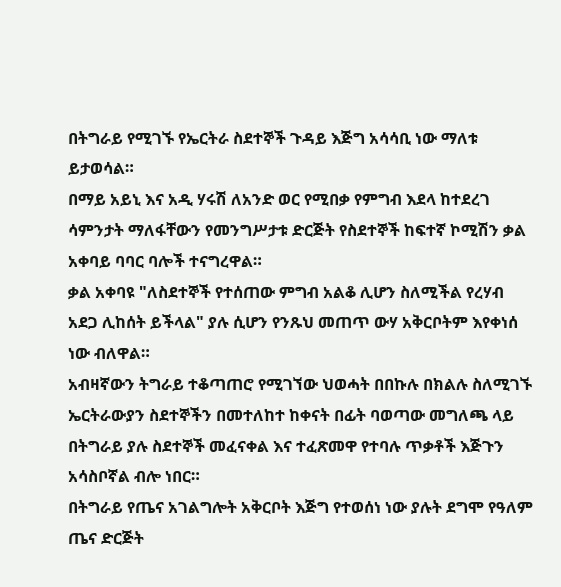በትግራይ የሚገኙ የኤርትራ ስደተኞች ጉዳይ እጅግ አሳሳቢ ነው ማለቱ ይታወሳል።
በማይ አይኒ እና አዲ ሃሩሽ ለአንድ ወር የሚበቃ የምግብ እደላ ከተደረገ ሳምንታት ማለፋቸውን የመንግሥታቱ ድርጅት የስደተኞች ከፍተኛ ኮሚሽን ቃል አቀባይ ባባር ባሎች ተናግረዋል።
ቃል አቀባዩ "ለስደተኞች የተሰጠው ምግብ አልቆ ሊሆን ስለሚችል የረሃብ አደጋ ሊከሰት ይችላል" ያሉ ሲሆን የንጹህ መጠጥ ውሃ አቅርቦትም እየቀነሰ ነው ብለዋል።
አብዛኛውን ትግራይ ተቆጣጠሮ የሚገኘው ህወሓት በበኩሉ በክልሉ ስለሚገኙ ኤርትራውያን ስደተኞችን በመተለከተ ከቀናት በፊት ባወጣው መግለጫ ላይ በትግራይ ያሉ ስደተኞች መፈናቀል እና ተፈጽመዋ የተባሉ ጥቃቶች እጅጉን አሳስቦኛል ብሎ ነበር።
በትግራይ የጤና አገልግሎት አቅርቦት እጅግ የተወሰነ ነው ያሉት ደግሞ የዓለም ጤና ድርጅት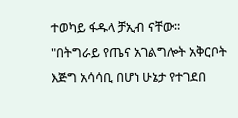ተወካይ ፋዱላ ቻኢብ ናቸው።
"በትግራይ የጤና አገልግሎት አቅርቦት እጅግ አሳሳቢ በሆነ ሁኔታ የተገደበ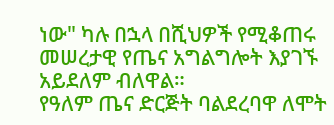ነው" ካሉ በኋላ በሺህዎች የሚቆጠሩ መሠረታዊ የጤና አግልግሎት እያገኙ አይደለም ብለዋል።
የዓለም ጤና ድርጅት ባልደረባዋ ለሞት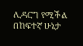ሊዳርግ የሚችል በከፍተኛ ሁኔታ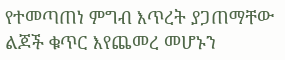የተመጣጠነ ምግብ እጥረት ያጋጠማቸው ልጆች ቁጥር እየጨመረ መሆኑን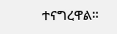ተናግረዋል።